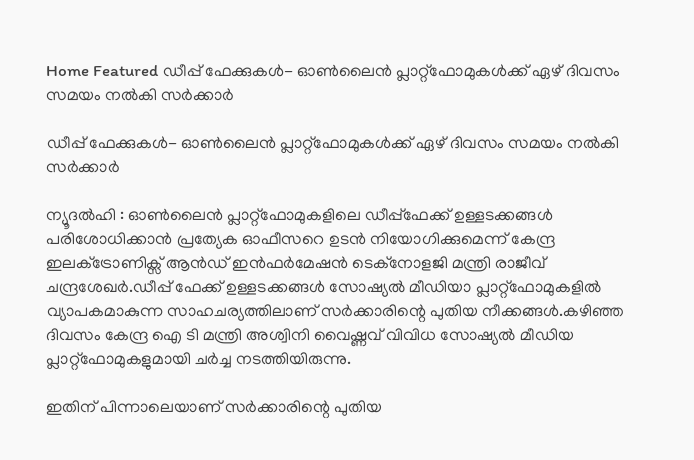Home Featured ഡീപ്പ് ഫേക്കുകള്‍- ഓണ്‍ലൈൻ പ്ലാറ്റ്‌ഫോമുകള്‍ക്ക് ഏഴ് ദിവസം സമയം നല്‍കി സര്‍ക്കാര്‍

ഡീപ്പ് ഫേക്കുകള്‍- ഓണ്‍ലൈൻ പ്ലാറ്റ്‌ഫോമുകള്‍ക്ക് ഏഴ് ദിവസം സമയം നല്‍കി സര്‍ക്കാര്‍

ന്യൂദല്‍ഹി : ഓണ്‍ലൈന്‍ പ്ലാറ്റ്ഫോമുകളിലെ ഡീപ്പ്ഫേക്ക് ഉള്ളടക്കങ്ങള്‍ പരിശോധിക്കാന്‍ പ്രത്യേക ഓഫീസറെ ഉടൻ നിയോഗിക്കുമെന്ന് കേന്ദ്ര ഇലക്‌ട്രോണിക്സ് ആന്‍ഡ് ഇന്‍ഫര്‍മേഷന്‍ ടെക്നോളജി മന്ത്രി രാജീവ് ചന്ദ്രശേഖര്‍.ഡീപ്പ് ഫേക്ക് ഉള്ളടക്കങ്ങള്‍ സോഷ്യല്‍ മീഡിയാ പ്ലാറ്റ്ഫോമുകളില്‍ വ്യാപകമാകുന്ന സാഹചര്യത്തിലാണ് സര്‍ക്കാരിന്റെ പുതിയ നീക്കങ്ങള്‍.കഴിഞ്ഞ ദിവസം കേന്ദ്ര ഐ ടി മന്ത്രി അശ്വിനി വൈഷ്ണവ് വിവിധ സോഷ്യല്‍ മീഡിയ പ്ലാറ്റ്ഫോമുകളുമായി ചര്‍ച്ച നടത്തിയിരുന്നു.

ഇതിന് പിന്നാലെയാണ് സര്‍ക്കാരിന്റെ പുതിയ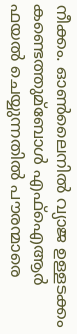നീക്കം. ഓണ്‍ലൈനില്‍ വ്യാജ ഉള്ളടക്കം കണ്ടെത്തുമ്ബോള്‍ എഫ്‌ഐആര്‍ ഫയല്‍ ചെയ്യുന്നതില്‍ പൗരന്മാരെ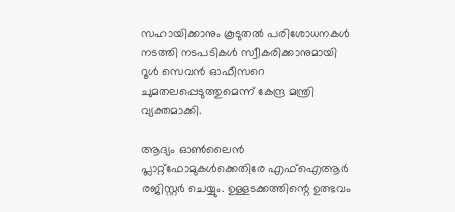സഹായിക്കാനും കൂടുതല്‍ പരിശോധനകള്‍ നടത്തി നടപടികള്‍ സ്വീകരിക്കാനുമായി റൂള്‍ സെവന്‍ ഓഫീസറെ ചുമതലപ്പെടുത്തുമെന്ന് കേന്ദ്ര മന്ത്രി വ്യക്തമാക്കി.

ആദ്യം ഓണ്‍ലൈൻ പ്ലാറ്റ്ഫോമുകള്‍ക്കെതിരേ എഫ്‌ഐആര്‍ രജിസ്റ്റര്‍ ചെയ്യും. ഉള്ളടക്കത്തിന്റെ ഉത്ഭവം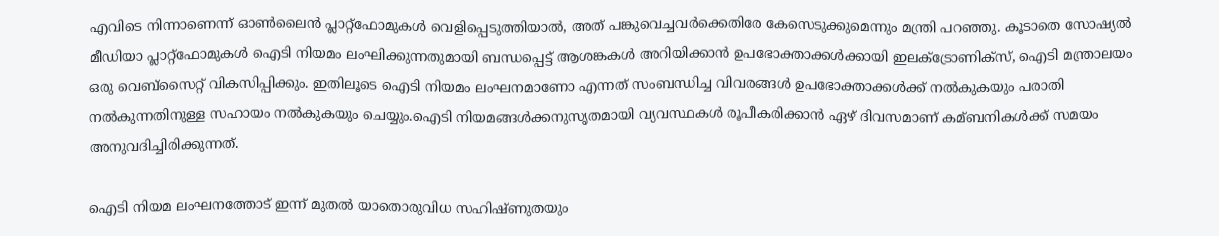എവിടെ നിന്നാണെന്ന് ഓണ്‍ലൈന്‍ പ്ലാറ്റ്‌ഫോമുകള്‍ വെളിപ്പെടുത്തിയാല്‍, അത് പങ്കുവെച്ചവര്‍ക്കെതിരേ കേസെടുക്കുമെന്നും മന്ത്രി പറഞ്ഞു. കൂടാതെ സോഷ്യല്‍ മീഡിയാ പ്ലാറ്റ്ഫോമുകള്‍ ഐടി നിയമം ലംഘിക്കുന്നതുമായി ബന്ധപ്പെട്ട് ആശങ്കകള്‍ അറിയിക്കാന്‍ ഉപഭോക്താക്കള്‍ക്കായി ഇലക്‌ട്രോണിക്സ്, ഐടി മന്ത്രാലയം ഒരു വെബ്‌സൈറ്റ് വികസിപ്പിക്കും. ഇതിലൂടെ ഐടി നിയമം ലംഘനമാണോ എന്നത് സംബന്ധിച്ച വിവരങ്ങള്‍ ഉപഭോക്താക്കള്‍ക്ക് നല്‍കുകയും പരാതി നല്‍കുന്നതിനുള്ള സഹായം നല്‍കുകയും ചെയ്യും.ഐടി നിയമങ്ങള്‍ക്കനുസൃതമായി വ്യവസ്ഥകള്‍ രൂപീകരിക്കാന്‍ ഏഴ് ദിവസമാണ് കമ്ബനികള്‍ക്ക് സമയം അനുവദിച്ചിരിക്കുന്നത്.

ഐടി നിയമ ലംഘനത്തോട് ഇന്ന് മുതല്‍ യാതൊരുവിധ സഹിഷ്ണുതയും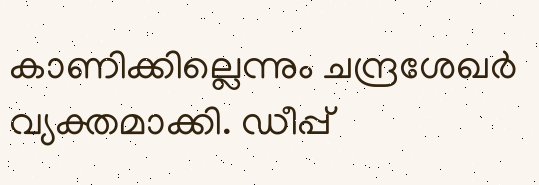കാണിക്കില്ലെന്നും ചന്ദ്രശേഖര്‍ വ്യക്തമാക്കി. ഡീപ്പ്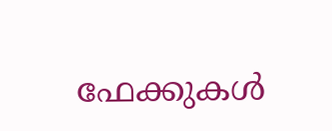ഫേക്കുകള്‍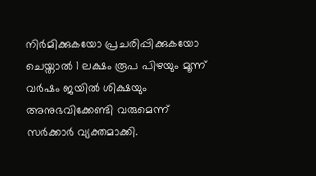നിര്‍മിക്കുകയോ പ്രചരിപ്പിക്കുകയോ ചെയ്താല്‍ 1 ലക്ഷം രൂപ പിഴയും മൂന്ന് വര്‍ഷം ജയില്‍ ശിക്ഷയും അനുഭവിക്കേണ്ടി വരുമെന്ന് സര്‍ക്കാര്‍ വ്യക്തമാക്കി.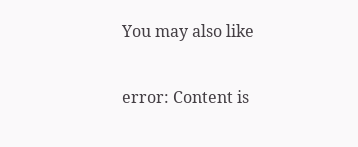You may also like

error: Content is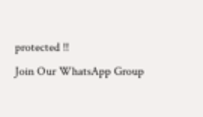protected !!
Join Our WhatsApp Group